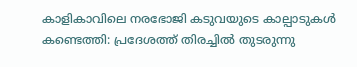കാളികാവിലെ നരഭോജി കടുവയുടെ കാല്പാടുകൾ കണ്ടെത്തി: പ്രദേശത്ത് തിരച്ചിൽ തുടരുന്നു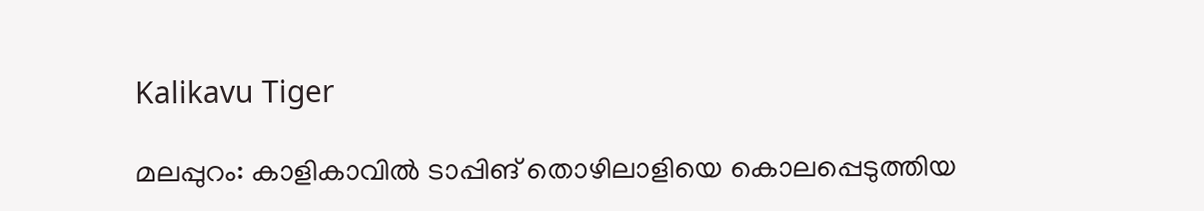Kalikavu Tiger

മലപ്പുറം: കാളികാവിൽ ടാപ്പിങ് തൊഴിലാളിയെ കൊലപ്പെടുത്തിയ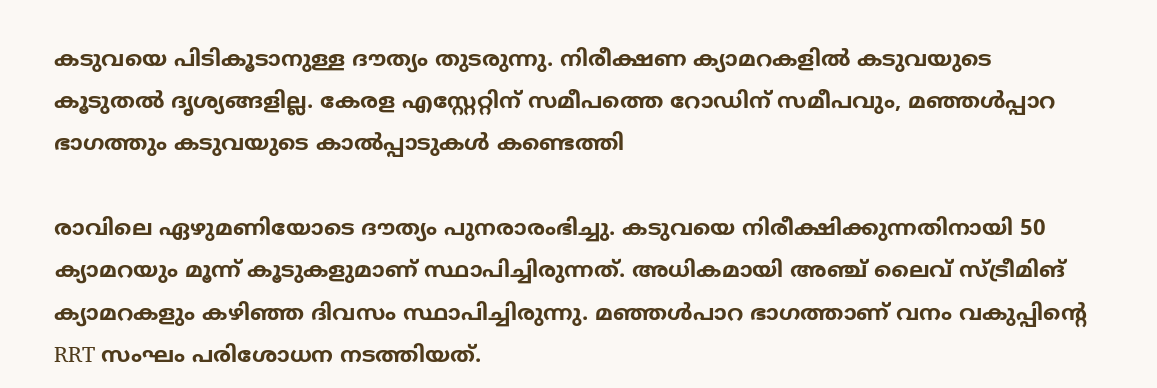കടുവയെ പിടികൂടാനുള്ള ദൗത്യം തുടരുന്നു. നിരീക്ഷണ ക്യാമറകളിൽ കടുവയുടെ കൂടുതൽ ദൃശ്യങ്ങളില്ല. കേരള എസ്റ്റേറ്റിന് സമീപത്തെ റോഡിന് സമീപവും, മഞ്ഞൾപ്പാറ ഭാഗത്തും കടുവയുടെ കാൽപ്പാടുകൾ കണ്ടെത്തി

രാവിലെ ഏഴുമണിയോടെ ദൗത്യം പുനരാരംഭിച്ചു. കടുവയെ നിരീക്ഷിക്കുന്നതിനായി 50 ക്യാമറയും മൂന്ന് കൂടുകളുമാണ് സ്ഥാപിച്ചിരുന്നത്. അധികമായി അഞ്ച് ലൈവ് സ്ട്രീമിങ് ക്യാമറകളും കഴിഞ്ഞ ദിവസം സ്ഥാപിച്ചിരുന്നു. മഞ്ഞൾപാറ ഭാഗത്താണ് വനം വകുപ്പിൻ്റെ RRT സംഘം പരിശോധന നടത്തിയത്.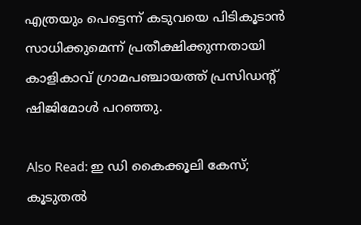എത്രയും പെട്ടെന്ന് കടുവയെ പിടികൂടാൻ സാധിക്കുമെന്ന് പ്രതീക്ഷിക്കുന്നതായി കാളികാവ് ഗ്രാമപഞ്ചായത്ത് പ്രസിഡൻ്റ് ഷിജിമോൾ പറഞ്ഞു.

Also Read: ഇ ഡി കൈക്കൂലി കേസ്; കൂടുതൽ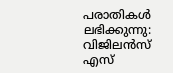പരാതികൾ ലഭിക്കുന്നു: വിജിലൻസ് എസ്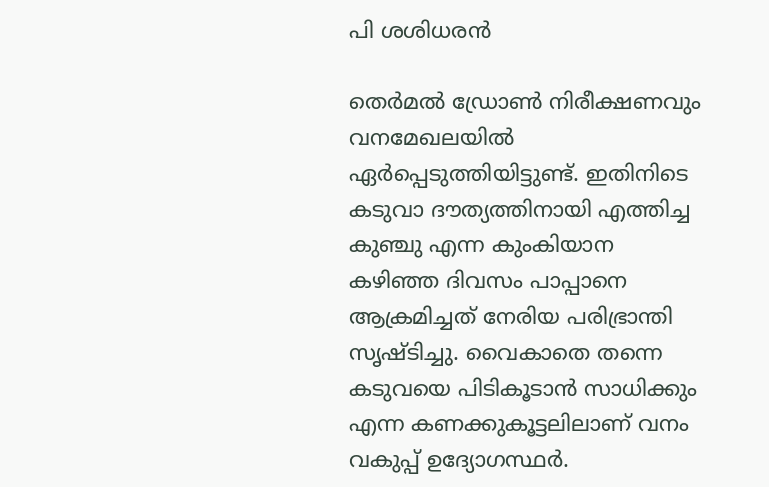പി ശശിധരൻ

തെർമൽ ഡ്രോൺ നിരീക്ഷണവും വനമേഖലയിൽ ഏർപ്പെടുത്തിയിട്ടുണ്ട്. ഇതിനിടെ കടുവാ ദൗത്യത്തിനായി എത്തിച്ച കുഞ്ചു എന്ന കുംകിയാന കഴിഞ്ഞ ദിവസം പാപ്പാനെ ആക്രമിച്ചത് നേരിയ പരിഭ്രാന്തി സൃഷ്ടിച്ചു. വൈകാതെ തന്നെ കടുവയെ പിടികൂടാൻ സാധിക്കും എന്ന കണക്കുകൂട്ടലിലാണ് വനം വകുപ്പ് ഉദ്യോഗസ്ഥർ.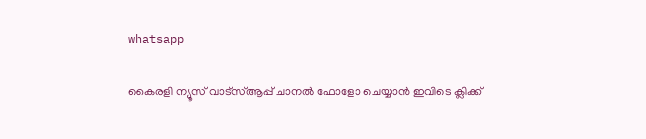whatsapp

കൈരളി ന്യൂസ് വാട്‌സ്ആപ്പ് ചാനല്‍ ഫോളോ ചെയ്യാന്‍ ഇവിടെ ക്ലിക്ക്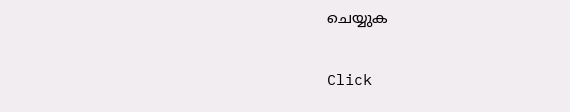ചെയ്യുക

Click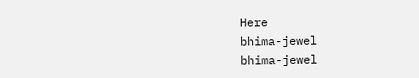Here
bhima-jewel
bhima-jewel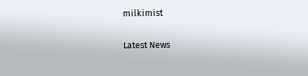milkimist

Latest News